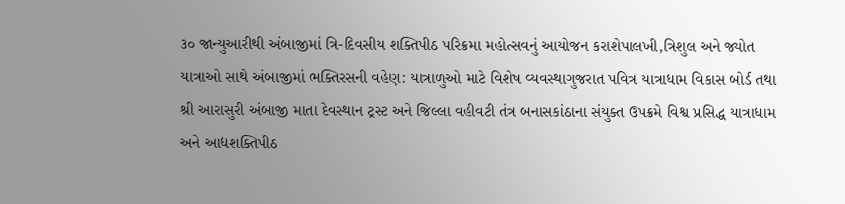૩૦ જાન્યુઆરીથી અંબાજીમાં ત્રિ-દિવસીય શક્તિપીઠ પરિક્રમા મહોત્સવનું આયોજન કરાશેપાલખી,ત્રિશુલ અને જ્યોત યાત્રાઓ સાથે અંબાજીમાં ભક્તિરસની વહેણ: યાત્રાળુઓ માટે વિશેષ વ્યવસ્થાગુજરાત પવિત્ર યાત્રાધામ વિકાસ બોર્ડ તથા શ્રી આરાસુરી અંબાજી માતા દેવસ્થાન ટ્રસ્ટ અને જિલ્લા વહીવટી તંત્ર બનાસકાંઠાના સંયુક્ત ઉપક્રમે વિશ્વ પ્રસિદ્ધ યાત્રાધામ અને આદ્યશક્તિપીઠ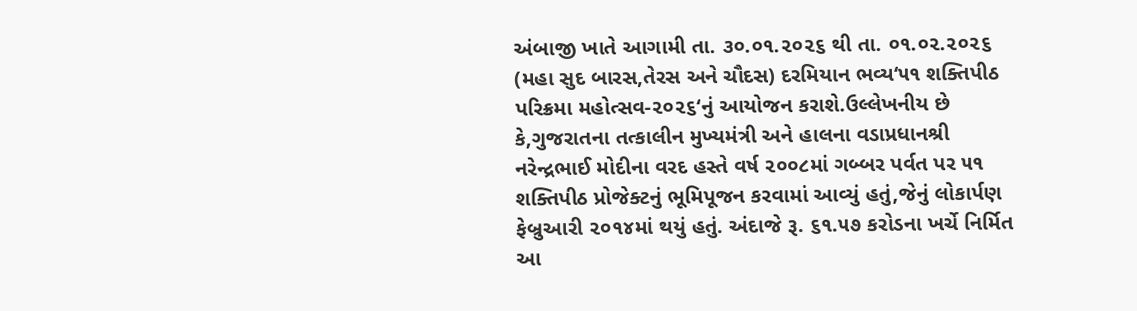અંબાજી ખાતે આગામી તા. ૩૦.૦૧.૨૦૨૬ થી તા. ૦૧.૦૨.૨૦૨૬ (મહા સુદ બારસ,તેરસ અને ચૌદસ) દરમિયાન ભવ્ય‘૫૧ શક્તિપીઠ પરિક્રમા મહોત્સવ-૨૦૨૬‘નું આયોજન કરાશે.ઉલ્લેખનીય છે કે,ગુજરાતના તત્કાલીન મુખ્યમંત્રી અને હાલના વડાપ્રધાનશ્રી નરેન્દ્રભાઈ મોદીના વરદ હસ્તે વર્ષ ૨૦૦૮માં ગબ્બર પર્વત પર ૫૧ શક્તિપીઠ પ્રોજેક્ટનું ભૂમિપૂજન કરવામાં આવ્યું હતું,જેનું લોકાર્પણ ફેબ્રુઆરી ૨૦૧૪માં થયું હતું. અંદાજે રૂ. ૬૧.૫૭ કરોડના ખર્ચે નિર્મિત આ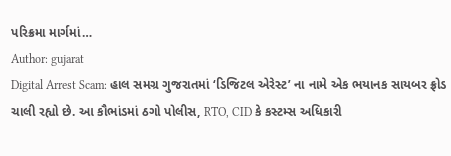પરિક્રમા માર્ગમાં…
Author: gujarat
Digital Arrest Scam: હાલ સમગ્ર ગુજરાતમાં ‘ડિજિટલ એરેસ્ટ’ ના નામે એક ભયાનક સાયબર ફ્રોડ ચાલી રહ્યો છે. આ કૌભાંડમાં ઠગો પોલીસ, RTO, CID કે કસ્ટમ્સ અધિકારી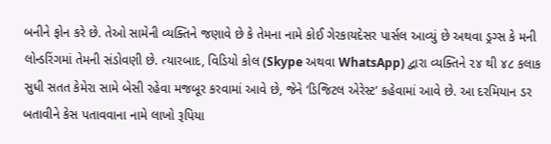બનીને ફોન કરે છે. તેઓ સામેની વ્યક્તિને જણાવે છે કે તેમના નામે કોઈ ગેરકાયદેસર પાર્સલ આવ્યું છે અથવા ડ્રગ્સ કે મની લોન્ડરિંગમાં તેમની સંડોવણી છે. ત્યારબાદ, વિડિયો કોલ (Skype અથવા WhatsApp) દ્વારા વ્યક્તિને ૨૪ થી ૪૮ કલાક સુધી સતત કેમેરા સામે બેસી રહેવા મજબૂર કરવામાં આવે છે, જેને ‘ડિજિટલ એરેસ્ટ’ કહેવામાં આવે છે. આ દરમિયાન ડર બતાવીને કેસ પતાવવાના નામે લાખો રૂપિયા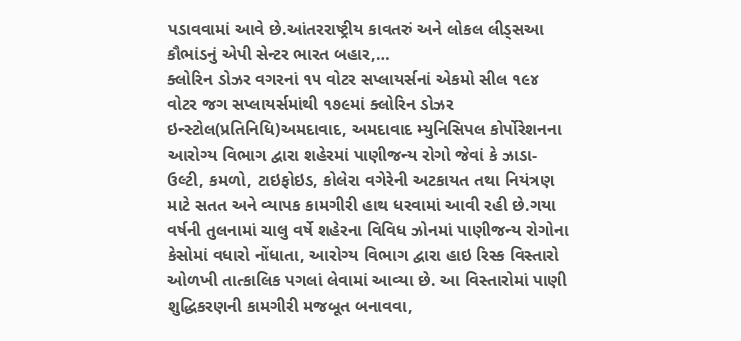પડાવવામાં આવે છે.આંતરરાષ્ટ્રીય કાવતરું અને લોકલ લીડ્સઆ કૌભાંડનું એપી સેન્ટર ભારત બહાર,…
ક્લોરિન ડોઝર વગરનાં ૧૫ વોટર સપ્લાયર્સનાં એકમો સીલ ૧૯૪ વોટર જગ સપ્લાયર્સમાંથી ૧૭૯માં ક્લોરિન ડોઝર ઇન્સ્ટોલ(પ્રતિનિધિ)અમદાવાદ, અમદાવાદ મ્યુનિસિપલ કોર્પોરેશનના આરોગ્ય વિભાગ દ્વારા શહેરમાં પાણીજન્ય રોગો જેવાં કે ઝાડા-ઉલ્ટી, કમળો, ટાઇફોઇડ, કોલેરા વગેરેની અટકાયત તથા નિયંત્રણ માટે સતત અને વ્યાપક કામગીરી હાથ ધરવામાં આવી રહી છે.ગયા વર્ષની તુલનામાં ચાલુ વર્ષે શહેરના વિવિધ ઝોનમાં પાણીજન્ય રોગોના કેસોમાં વધારો નોંધાતા, આરોગ્ય વિભાગ દ્વારા હાઇ રિસ્ક વિસ્તારો ઓળખી તાત્કાલિક પગલાં લેવામાં આવ્યા છે. આ વિસ્તારોમાં પાણી શુદ્ધિકરણની કામગીરી મજબૂત બનાવવા,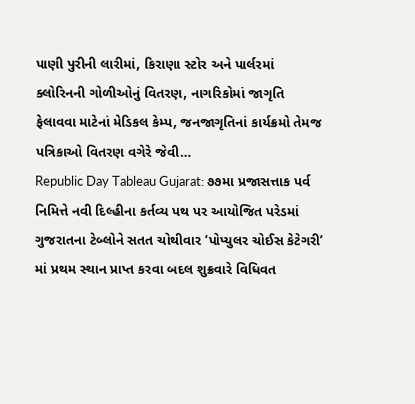પાણી પુરીની લારીમાં, કિરાણા સ્ટોર અને પાર્લરમાં ક્લોરિનની ગોળીઓનું વિતરણ, નાગરિકોમાં જાગૃતિ ફેલાવવા માટેનાં મેડિકલ કેમ્પ, જનજાગૃતિનાં કાર્યક્રમો તેમજ પત્રિકાઓ વિતરણ વગેરે જેવી…
Republic Day Tableau Gujarat: ૭૭મા પ્રજાસત્તાક પર્વ નિમિત્તે નવી દિલ્હીના કર્તવ્ય પથ પર આયોજિત પરેડમાં ગુજરાતના ટેબ્લોને સતત ચોથીવાર ‘પોપ્યુલર ચોઈસ કેટેગરી’ માં પ્રથમ સ્થાન પ્રાપ્ત કરવા બદલ શુક્રવારે વિધિવત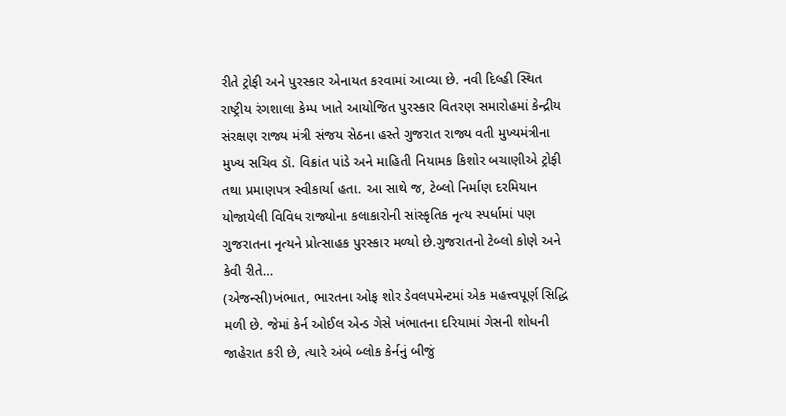રીતે ટ્રોફી અને પુરસ્કાર એનાયત કરવામાં આવ્યા છે. નવી દિલ્હી સ્થિત રાષ્ટ્રીય રંગશાલા કેમ્પ ખાતે આયોજિત પુરસ્કાર વિતરણ સમારોહમાં કેન્દ્રીય સંરક્ષણ રાજ્ય મંત્રી સંજય સેઠના હસ્તે ગુજરાત રાજ્ય વતી મુખ્યમંત્રીના મુખ્ય સચિવ ડૉ. વિક્રાંત પાંડે અને માહિતી નિયામક કિશોર બચાણીએ ટ્રોફી તથા પ્રમાણપત્ર સ્વીકાર્યા હતા. આ સાથે જ, ટેબ્લો નિર્માણ દરમિયાન યોજાયેલી વિવિધ રાજ્યોના કલાકારોની સાંસ્કૃતિક નૃત્ય સ્પર્ધામાં પણ ગુજરાતના નૃત્યને પ્રોત્સાહક પુરસ્કાર મળ્યો છે.ગુજરાતનો ટેબ્લો કોણે અને કેવી રીતે…
(એજન્સી)ખંભાત, ભારતના ઓફ શોર ડેવલપમેન્ટમાં એક મહત્ત્વપૂર્ણ સિદ્ધિ મળી છે. જેમાં કેર્ન ઓઈલ એન્ડ ગેસે ખંભાતના દરિયામાં ગેસની શોધની જાહેરાત કરી છે, ત્યારે અંબે બ્લોક કેર્નનું બીજું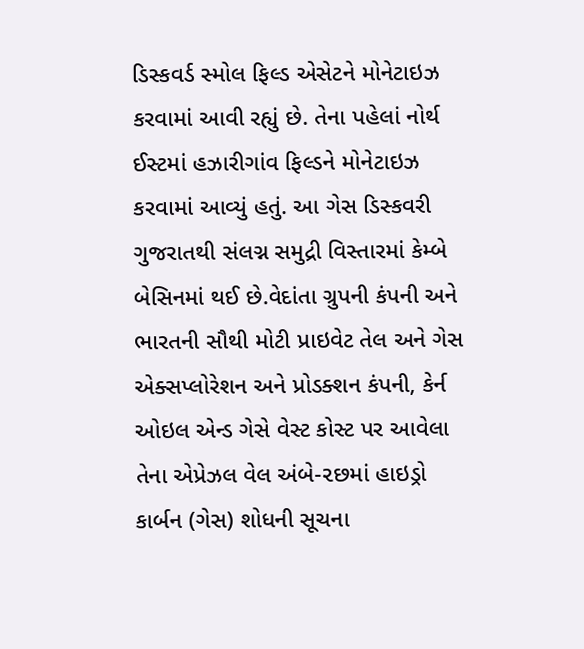ડિસ્કવર્ડ સ્મોલ ફિલ્ડ એસેટને મોનેટાઇઝ કરવામાં આવી રહ્યું છે. તેના પહેલાં નોર્થ ઈસ્ટમાં હઝારીગાંવ ફિલ્ડને મોનેટાઇઝ કરવામાં આવ્યું હતું. આ ગેસ ડિસ્કવરી ગુજરાતથી સંલગ્ન સમુદ્રી વિસ્તારમાં કેમ્બે બેસિનમાં થઈ છે.વેદાંતા ગ્રુપની કંપની અને ભારતની સૌથી મોટી પ્રાઇવેટ તેલ અને ગેસ એક્સપ્લોરેશન અને પ્રોડક્શન કંપની, કેર્ન ઓઇલ એન્ડ ગેસે વેસ્ટ કોસ્ટ પર આવેલા તેના એપ્રેઝલ વેલ અંબે-૨છમાં હાઇડ્રો કાર્બન (ગેસ) શોધની સૂચના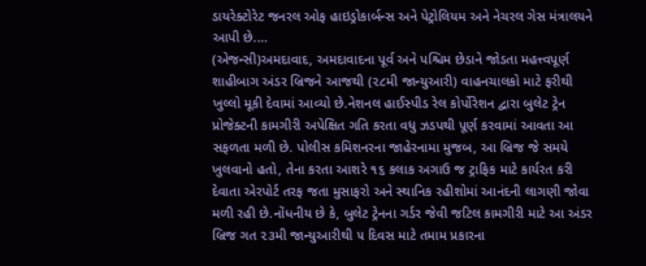ડાયરેક્ટોરેટ જનરલ ઓફ હાઇડ્રોકાર્બન્સ અને પેટ્રોલિયમ અને નેચરલ ગેસ મંત્રાલયને આપી છે.…
(એજન્સી)અમદાવાદ, અમદાવાદના પૂર્વ અને પશ્ચિમ છેડાને જોડતા મહત્ત્વપૂર્ણ શાહીબાગ અંડર બ્રિજને આજથી (૨૮મી જાન્યુઆરી) વાહનચાલકો માટે ફરીથી ખુલ્લો મૂકી દેવામાં આવ્યો છે.નેશનલ હાઈસ્પીડ રેલ કોર્પોરેશન દ્વારા બુલેટ ટ્રેન પ્રોજેક્ટની કામગીરી અપેક્ષિત ગતિ કરતા વધુ ઝડપથી પૂર્ણ કરવામાં આવતા આ સફળતા મળી છે. પોલીસ કમિશનરના જાહેરનામા મુજબ, આ બ્રિજ જે સમયે ખુલવાનો હતો, તેના કરતા આશરે ૧૬ કલાક અગાઉ જ ટ્રાફિક માટે કાર્યરત કરી દેવાતા એરપોર્ટ તરફ જતા મુસાફરો અને સ્થાનિક રહીશોમાં આનંદની લાગણી જોવા મળી રહી છે.નોંધનીય છે કે, બુલેટ ટ્રેનના ગર્ડર જેવી જટિલ કામગીરી માટે આ અંડર બ્રિજ ગત ૨૩મી જાન્યુઆરીથી ૫ દિવસ માટે તમામ પ્રકારના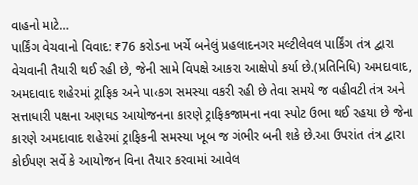વાહનો માટે…
પાર્કિંગ વેચવાનો વિવાદ: ₹76 કરોડના ખર્ચે બનેલું પ્રહલાદનગર મલ્ટીલેવલ પાર્કિંગ તંત્ર દ્વારા વેચવાની તૈયારી થઈ રહી છે, જેની સામે વિપક્ષે આકરા આક્ષેપો કર્યા છે.(પ્રતિનિધિ) અમદાવાદ, અમદાવાદ શહેરમાં ટ્રાફિક અને પા‹કગ સમસ્યા વકરી રહી છે તેવા સમયે જ વહીવટી તંત્ર અને સત્તાધારી પક્ષના અણઘડ આયોજનના કારણે ટ્રાફિકજામના નવા સ્પોટ ઉભા થઈ રહયા છે જેના કારણે અમદાવાદ શહેરમાં ટ્રાફિકની સમસ્યા ખૂબ જ ગંભીર બની શકે છે.આ ઉપરાંત તંત્ર દ્વારા કોઈપણ સર્વે કે આયોજન વિના તૈયાર કરવામાં આવેલ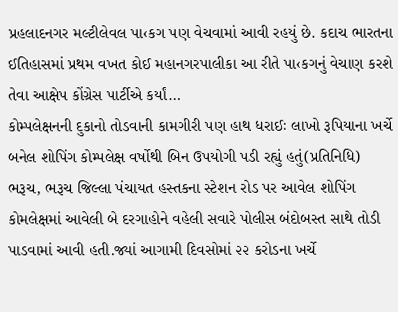પ્રહલાદનગર મલ્ટીલેવલ પા‹કગ પણ વેચવામાં આવી રહયું છે. કદાચ ભારતના ઈતિહાસમાં પ્રથમ વખત કોઈ મહાનગરપાલીકા આ રીતે પા‹કગનું વેચાણ કરશે તેવા આક્ષેપ કોંગ્રેસ પાર્ટીએ કર્યાં…
કોમ્પલેક્ષનની દુકાનો તોડવાની કામગીરી પણ હાથ ધરાઈઃ લાખો રૂપિયાના ખર્ચે બનેલ શોપિંગ કોમ્પલેક્ષ વર્ષોથી બિન ઉપયોગી પડી રહ્યું હતું(પ્રતિનિધિ) ભરૂચ, ભરૂચ જિલ્લા પંચાયત હસ્તકના સ્ટેશન રોડ પર આવેલ શોપિંગ કોમલેક્ષમાં આવેલી બે દરગાહોને વહેલી સવારે પોલીસ બંદોબસ્ત સાથે તોડી પાડવામાં આવી હતી.જ્યાં આગામી દિવસોમાં ૨૨ કરોડના ખર્ચે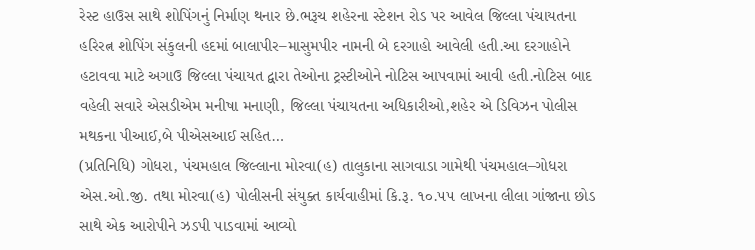રેસ્ટ હાઉસ સાથે શોપિંગનું નિર્માણ થનાર છે.ભરૂચ શહેરના સ્ટેશન રોડ પર આવેલ જિલ્લા પંચાયતના હરિરત્ન શોપિંગ સંકુલની હદમાં બાલાપીર–માસુમપીર નામની બે દરગાહો આવેલી હતી.આ દરગાહોને હટાવવા માટે અગાઉ જિલ્લા પંચાયત દ્વારા તેઓના ટ્રસ્ટીઓને નોટિસ આપવામાં આવી હતી.નોટિસ બાદ વહેલી સવારે એસડીએમ મનીષા મનાણી, જિલ્લા પંચાયતના અધિકારીઓ,શહેર એ ડિવિઝન પોલીસ મથકના પીઆઈ,બે પીએસઆઈ સહિત…
(પ્રતિનિધિ) ગોધરા, પંચમહાલ જિલ્લાના મોરવા(હ) તાલુકાના સાગવાડા ગામેથી પંચમહાલ–ગોધરા એસ.ઓ.જી. તથા મોરવા(હ) પોલીસની સંયુક્ત કાર્યવાહીમાં કિ.રૂ. ૧૦.૫૫ લાખના લીલા ગાંજાના છોડ સાથે એક આરોપીને ઝડપી પાડવામાં આવ્યો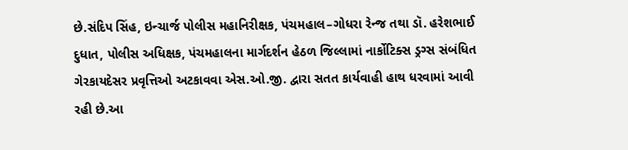છે.સંદિપ સિંહ, ઇન્ચાર્જ પોલીસ મહાનિરીક્ષક, પંચમહાલ–ગોધરા રેન્જ તથા ડૉ. હરેશભાઈ દુધાત, પોલીસ અધિક્ષક, પંચમહાલના માર્ગદર્શન હેઠળ જિલ્લામાં નાર્કોટિક્સ ડ્રગ્સ સંબંધિત ગેરકાયદેસર પ્રવૃત્તિઓ અટકાવવા એસ.ઓ.જી. દ્વારા સતત કાર્યવાહી હાથ ધરવામાં આવી રહી છે.આ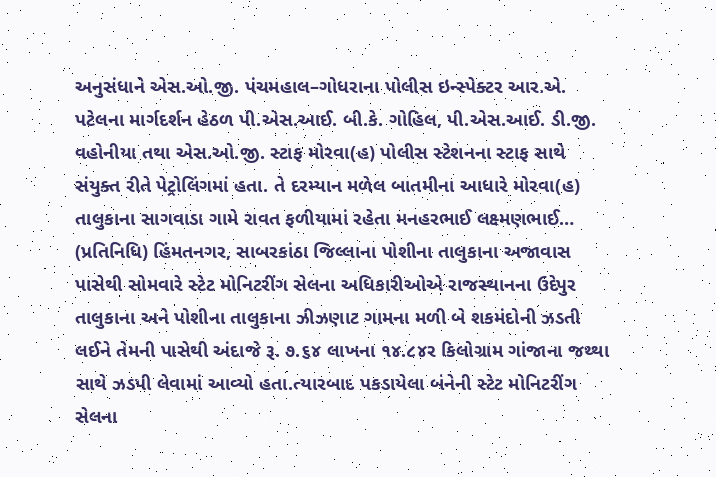અનુસંધાને એસ.ઓ.જી. પંચમહાલ–ગોધરાના પોલીસ ઇન્સ્પેક્ટર આર.એ. પટેલના માર્ગદર્શન હેઠળ પી.એસ.આઈ. બી.કે. ગોહિલ, પી.એસ.આઈ. ડી.જી. વહોનીયા તથા એસ.ઓ.જી. સ્ટાફ મોરવા(હ) પોલીસ સ્ટેશનના સ્ટાફ સાથે સંયુક્ત રીતે પેટ્રોલિંગમાં હતા. તે દરમ્યાન મળેલ બાતમીના આધારે મોરવા(હ) તાલુકાના સાગવાડા ગામે રાવત ફળીયામાં રહેતા મનહરભાઈ લક્ષ્મણભાઈ…
(પ્રતિનિધિ) હિંમતનગર, સાબરકાંઠા જિલ્લાના પોશીના તાલુકાના અજાવાસ પાસેથી સોમવારે સ્ટેટ મોનિટરીંગ સેલના અધિકારીઓએ રાજસ્થાનના ઉદેપુર તાલુકાના અને પોશીના તાલુકાના ઝીઝણાટ ગામના મળી બે શકમંદોની ઝડતી લઈને તેમની પાસેથી અંદાજે રૂ. ૭.૬૪ લાખના ૧૪.૮૪ર કિલોગ્રામ ગાંજાના જથ્થા સાથે ઝડપી લેવામાં આવ્યો હતા.ત્યારબાદ પકડાયેલા બંનેની સ્ટેટ મોનિટરીંગ સેલના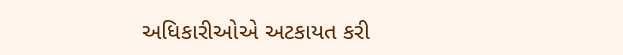અધિકારીઓએ અટકાયત કરી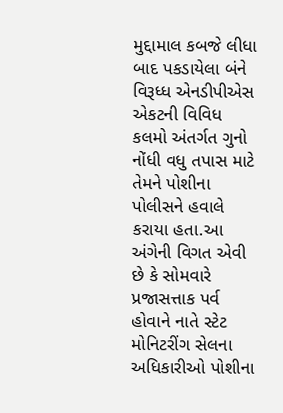મુદ્દામાલ કબજે લીધા બાદ પકડાયેલા બંને વિરૂધ્ધ એનડીપીએસ એકટની વિવિધ કલમો અંતર્ગત ગુનો નોંધી વધુ તપાસ માટે તેમને પોશીના પોલીસને હવાલે કરાયા હતા.આ અંગેની વિગત એવી છે કે સોમવારે પ્રજાસત્તાક પર્વ હોવાને નાતે સ્ટેટ મોનિટરીંગ સેલના અધિકારીઓ પોશીના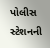પોલીસ સ્ટેશનની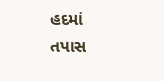હદમાં તપાસ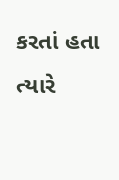કરતાં હતા ત્યારે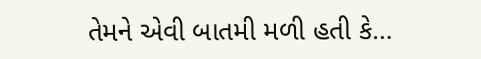તેમને એવી બાતમી મળી હતી કે…